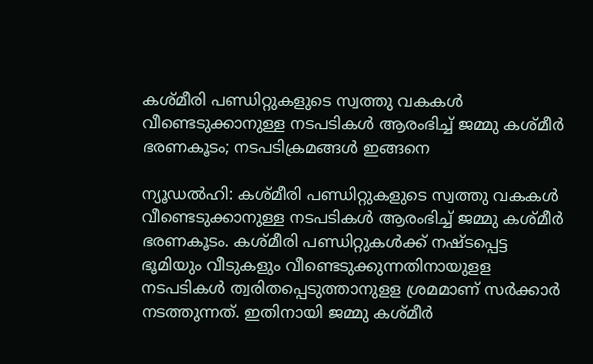കശ്മീരി പണ്ഡിറ്റുകളുടെ സ്വത്തു വകകൾ വീണ്ടെടുക്കാനുള്ള നടപടികൾ ആരംഭിച്ച് ജമ്മു കശ്മീർ ഭരണകൂടം; നടപടിക്രമങ്ങൾ ഇങ്ങനെ

ന്യൂഡൽഹി: കശ്മീരി പണ്ഡിറ്റുകളുടെ സ്വത്തു വകകൾ വീണ്ടെടുക്കാനുള്ള നടപടികൾ ആരംഭിച്ച് ജമ്മു കശ്മീർ ഭരണകൂടം. കശ്മീരി പണ്ഡിറ്റുകൾക്ക് നഷ്ടപ്പെട്ട ഭൂമിയും വീടുകളും വീണ്ടെടുക്കുന്നതിനായുളള നടപടികൾ ത്വരിതപ്പെടുത്താനുളള ശ്രമമാണ് സർക്കാർ നടത്തുന്നത്. ഇതിനായി ജമ്മു കശ്മീർ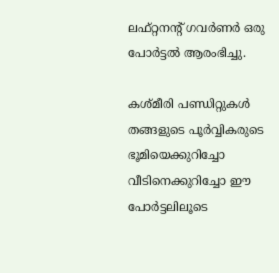ലഫ്റ്റനന്റ് ഗവർണർ ഒരു പോർട്ടൽ ആരംഭിച്ചു.

കശ്മീരി പണ്ഡിറ്റുകൾ തങ്ങളുടെ പൂർവ്വികരുടെ ഭൂമിയെക്കുറിച്ചോ വീടിനെക്കുറിച്ചോ ഈ പോർട്ടലിലൂടെ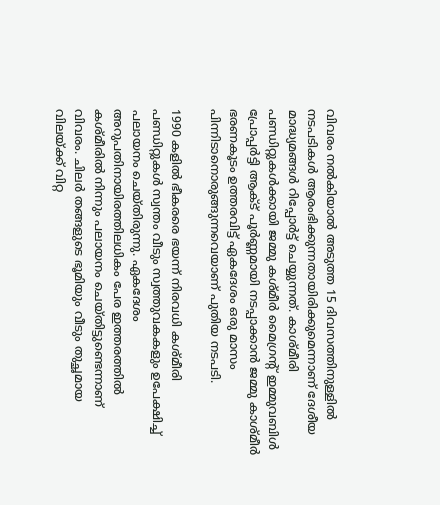വിവരം നൽകിയാൽ അടുത്ത 15 ദിവസത്തിനുള്ളിൽ നടപടികൾ ആരംഭിക്കുന്നതായിരിക്കുമെന്നാണ് ദേശീയ മാദ്ധ്യമങ്ങൾ റിപ്പോർട്ട് ചെയ്യുന്നത്. കാശ്മീരി പണ്ഡിറ്റുകൾക്കായി ജമ്മു കശ്മീർ മൈഗ്രന്റ് ഇമ്മുവബിൾ പ്രോപ്പർട്ടി ആക്ട് പൂർണ്ണമായി നടപ്പാക്കാൻ ജമ്മു കാശ്മീർ ഭരണകൂടം ഉത്തരവിട്ട് ഏകദേശം ഒരു മാസം പിന്നിടാനൊരുങ്ങുന്നവെയാണ് പുതിയ നടപടി.

1990 കളിൽ ഭീകരരെ ഭയന്ന് നിരവധി കശ്മീരി പണ്ഡിറ്റുകൾ സ്വന്തം വീടും സ്വത്തുവകകളും ഉപേക്ഷിച്ച് പലായനം ചെയ്തിരുന്നു. ഏകദേശം അറുപതിനായിരത്തിലധികം പേര ഇത്തരത്തിൽ കശ്മീരിൽ നിന്നും പലായനം ചെയ്തിട്ടുണ്ടെന്നാണ് വിവരം. ചിലർ തങ്ങളുടെ ഭൂമിയും വീടും തുച്ഛമായ വിലയ്ക്ക് വിറ്റ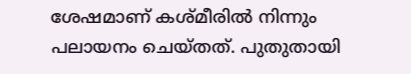ശേഷമാണ് കശ്മീരിൽ നിന്നും പലായനം ചെയ്തത്. പുതുതായി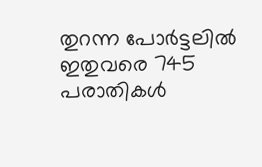തുറന്ന പോർട്ടലിൽ ഇതുവരെ 745 പരാതികൾ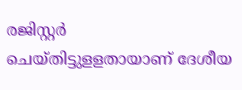രജിസ്റ്റർ ചെയ്തിട്ടുളളതായാണ് ദേശീയ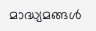മാദ്ധ്യമങ്ങൾ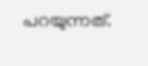പറയുന്നത്.